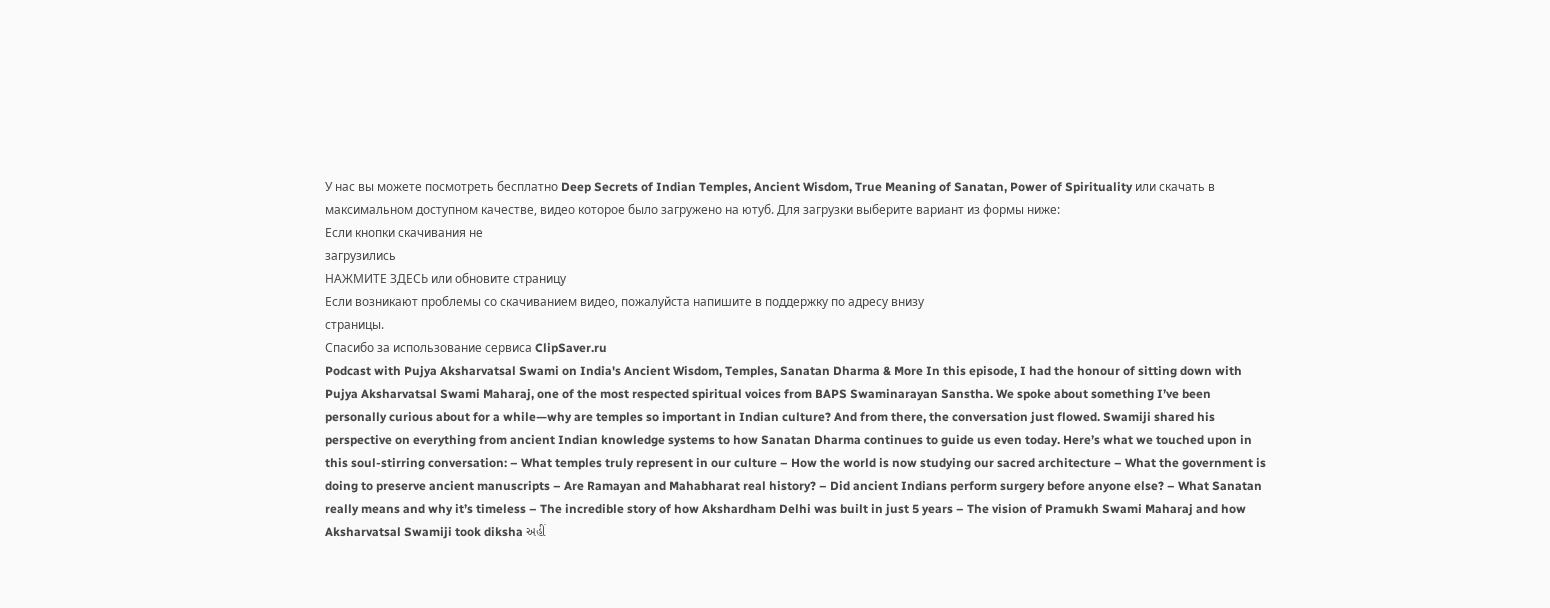У нас вы можете посмотреть бесплатно Deep Secrets of Indian Temples, Ancient Wisdom, True Meaning of Sanatan, Power of Spirituality или скачать в максимальном доступном качестве, видео которое было загружено на ютуб. Для загрузки выберите вариант из формы ниже:
Если кнопки скачивания не
загрузились
НАЖМИТЕ ЗДЕСЬ или обновите страницу
Если возникают проблемы со скачиванием видео, пожалуйста напишите в поддержку по адресу внизу
страницы.
Спасибо за использование сервиса ClipSaver.ru
Podcast with Pujya Aksharvatsal Swami on India's Ancient Wisdom, Temples, Sanatan Dharma & More In this episode, I had the honour of sitting down with Pujya Aksharvatsal Swami Maharaj, one of the most respected spiritual voices from BAPS Swaminarayan Sanstha. We spoke about something I’ve been personally curious about for a while—why are temples so important in Indian culture? And from there, the conversation just flowed. Swamiji shared his perspective on everything from ancient Indian knowledge systems to how Sanatan Dharma continues to guide us even today. Here’s what we touched upon in this soul-stirring conversation: – What temples truly represent in our culture – How the world is now studying our sacred architecture – What the government is doing to preserve ancient manuscripts – Are Ramayan and Mahabharat real history? – Did ancient Indians perform surgery before anyone else? – What Sanatan really means and why it’s timeless – The incredible story of how Akshardham Delhi was built in just 5 years – The vision of Pramukh Swami Maharaj and how Aksharvatsal Swamiji took diksha અહીં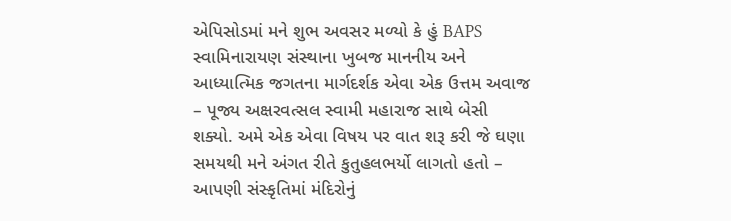એપિસોડમાં મને શુભ અવસર મળ્યો કે હું BAPS સ્વામિનારાયણ સંસ્થાના ખુબજ માનનીય અને આધ્યાત્મિક જગતના માર્ગદર્શક એવા એક ઉત્તમ અવાજ – પૂજ્ય અક્ષરવત્સલ સ્વામી મહારાજ સાથે બેસી શક્યો. અમે એક એવા વિષય પર વાત શરૂ કરી જે ઘણા સમયથી મને અંગત રીતે કુતુહલભર્યો લાગતો હતો – આપણી સંસ્કૃતિમાં મંદિરોનું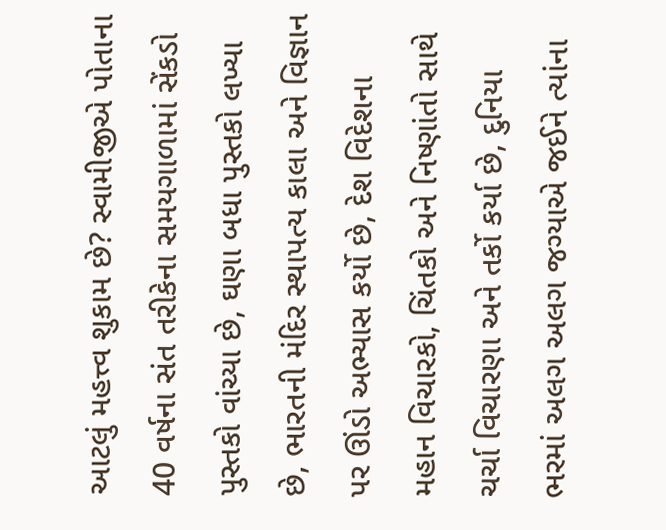આટલું મહત્ત્વ શુકામ છે? સ્વામીજીએ પોતાના 40 વર્ષના સંત તરીકેના સમયગાળામાં સેંકડો પુસ્તકો વાંચ્યા છે, ઘણા બધા પુસ્તકો લખ્યા છે, ભારતની મંદિર સ્થાપત્ય કાલા અને વિજ્ઞાન પર ઊંડો અભ્યાસ કર્યો છે, દેશ વિદેશના મહાન વિચારકો, ચિંતકો અને નિષ્ણાંતો સાથે ચર્ચા વિચારણા અને તર્કો કર્યા છે, દુનિયા ભરમાં અલગ અલગ જગ્યાએ જઈને ત્યાંના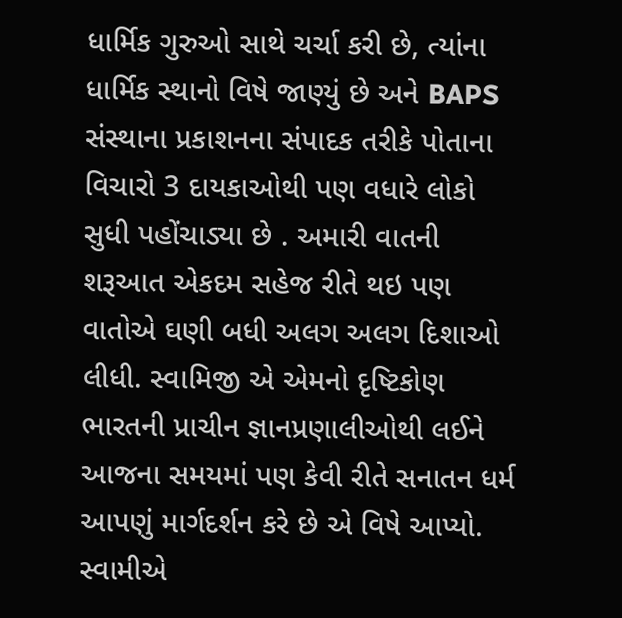ધાર્મિક ગુરુઓ સાથે ચર્ચા કરી છે, ત્યાંના ધાર્મિક સ્થાનો વિષે જાણ્યું છે અને BAPS સંસ્થાના પ્રકાશનના સંપાદક તરીકે પોતાના વિચારો 3 દાયકાઓથી પણ વધારે લોકો સુધી પહોંચાડ્યા છે . અમારી વાતની શરૂઆત એકદમ સહેજ રીતે થઇ પણ વાતોએ ઘણી બધી અલગ અલગ દિશાઓ લીધી. સ્વામિજી એ એમનો દૃષ્ટિકોણ ભારતની પ્રાચીન જ્ઞાનપ્રણાલીઓથી લઈને આજના સમયમાં પણ કેવી રીતે સનાતન ધર્મ આપણું માર્ગદર્શન કરે છે એ વિષે આપ્યો. સ્વામીએ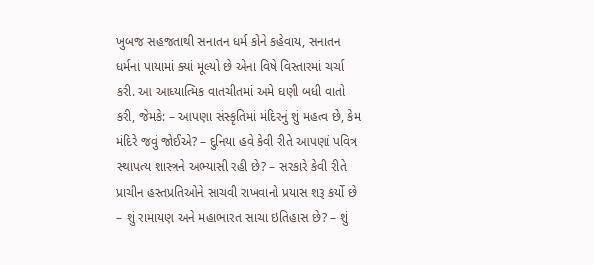ખુબજ સહજતાથી સનાતન ધર્મ કોને કહેવાય, સનાતન ધર્મના પાયામાં ક્યાં મૂલ્યો છે એના વિષે વિસ્તારમાં ચર્ચા કરી. આ આધ્યાત્મિક વાતચીતમાં અમે ઘણી બધી વાતો કરી, જેમકે: – આપણા સંસ્કૃતિમાં મંદિરનું શું મહત્વ છે, કેમ મંદિરે જવું જોઈએ? – દુનિયા હવે કેવી રીતે આપણાં પવિત્ર સ્થાપત્ય શાસ્ત્રને અભ્યાસી રહી છે? – સરકારે કેવી રીતે પ્રાચીન હસ્તપ્રતિઓને સાચવી રાખવાનો પ્રયાસ શરૂ કર્યો છે – શું રામાયણ અને મહાભારત સાચા ઇતિહાસ છે? – શું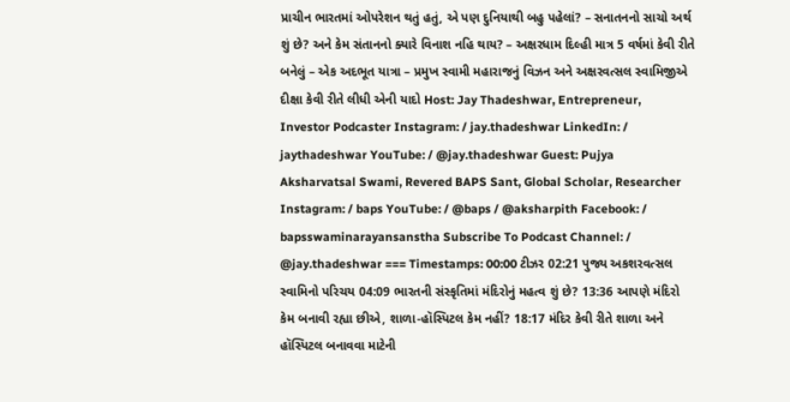પ્રાચીન ભારતમાં ઓપરેશન થતું હતું, એ પણ દુનિયાથી બહુ પહેલાં? – સનાતનનો સાચો અર્થ શું છે? અને કેમ સંતાનનો ક્યારે વિનાશ નહિ થાય? – અક્ષરધામ દિલ્હી માત્ર 5 વર્ષમાં કેવી રીતે બનેલું – એક અદભૂત યાત્રા – પ્રમુખ સ્વામી મહારાજનું વિઝન અને અક્ષરવત્સલ સ્વામિજીએ દીક્ષા કેવી રીતે લીધી એની યાદો Host: Jay Thadeshwar, Entrepreneur, Investor Podcaster Instagram: / jay.thadeshwar LinkedIn: / jaythadeshwar YouTube: / @jay.thadeshwar Guest: Pujya Aksharvatsal Swami, Revered BAPS Sant, Global Scholar, Researcher Instagram: / baps YouTube: / @baps / @aksharpith Facebook: / bapsswaminarayansanstha Subscribe To Podcast Channel: / @jay.thadeshwar === Timestamps: 00:00 ટીઝર 02:21 પુજ્ય અકશરવત્સલ સ્વામિનો પરિચય 04:09 ભારતની સંસ્કૃતિમાં મંદિરોનું મહત્વ શું છે? 13:36 આપણે મંદિરો કેમ બનાવી રહ્યા છીએ, શાળા-હૉસ્પિટલ કેમ નહીં? 18:17 મંદિર કેવી રીતે શાળા અને હૉસ્પિટલ બનાવવા માટેની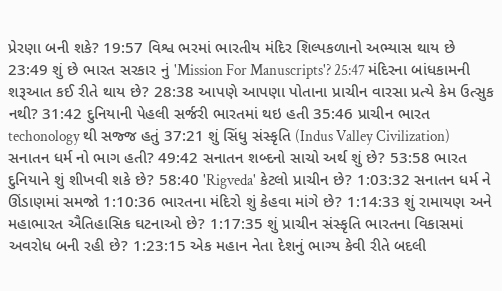પ્રેરણા બની શકે? 19:57 વિશ્વ ભરમાં ભારતીય મંદિર શિલ્પકળાનો અભ્યાસ થાય છે 23:49 શું છે ભારત સરકાર નું 'Mission For Manuscripts'? 25:47 મંદિરના બાંધકામની શરૂઆત કઈ રીતે થાય છે? 28:38 આપણે આપણા પોતાના પ્રાચીન વારસા પ્રત્યે કેમ ઉત્સુક નથી? 31:42 દુનિયાની પેહલી સર્જરી ભારતમાં થઇ હતી 35:46 પ્રાચીન ભારત techonology થી સજ્જ હતું 37:21 શું સિંધુ સંસ્કૃતિ (Indus Valley Civilization) સનાતન ધર્મ નો ભાગ હતી? 49:42 સનાતન શબ્દનો સાચો અર્થ શું છે? 53:58 ભારત દુનિયાને શું શીખવી શકે છે? 58:40 'Rigveda' કેટલો પ્રાચીન છે? 1:03:32 સનાતન ધર્મ ને ઊંડાણમાં સમજો 1:10:36 ભારતના મંદિરો શું કેહવા માંગે છે? 1:14:33 શું રામાયણ અને મહાભારત ઐતિહાસિક ઘટનાઓ છે? 1:17:35 શું પ્રાચીન સંસ્કૃતિ ભારતના વિકાસમાં અવરોધ બની રહી છે? 1:23:15 એક મહાન નેતા દેશનું ભાગ્ય કેવી રીતે બદલી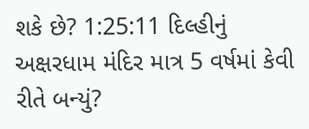શકે છે? 1:25:11 દિલ્હીનું અક્ષરધામ મંદિર માત્ર 5 વર્ષમાં કેવી રીતે બન્યું?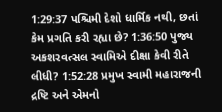1:29:37 પશ્ચિમી દેશો ધાર્મિક નથી, છતાં કેમ પ્રગતિ કરી રહ્યા છે? 1:36:50 પુજ્ય અકશરવત્સલ સ્વામિએ દીક્ષા કેવી રીતે લીધી? 1:52:28 પ્રમુખ સ્વામી મહારાજની દ્રષ્ટિ અને એમનો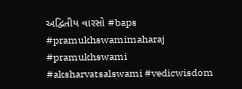અદ્વિતીય વારસો #baps #pramukhswamimaharaj #pramukhswami #aksharvatsalswami #vedicwisdom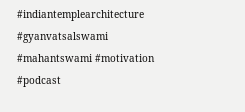#indiantemplearchitecture #gyanvatsalswami #mahantswami #motivation #podcast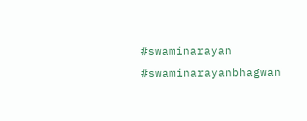#swaminarayan #swaminarayanbhagwan